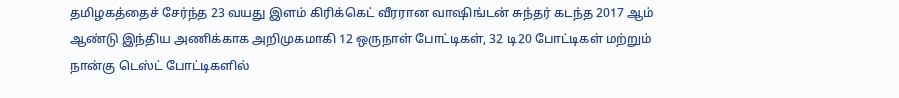தமிழகத்தைச் சேர்ந்த 23 வயது இளம் கிரிக்கெட் வீரரான வாஷிங்டன் சுந்தர் கடந்த 2017 ஆம் ஆண்டு இந்திய அணிக்காக அறிமுகமாகி 12 ஒருநாள் போட்டிகள், 32 டி20 போட்டிகள் மற்றும் நான்கு டெஸ்ட் போட்டிகளில்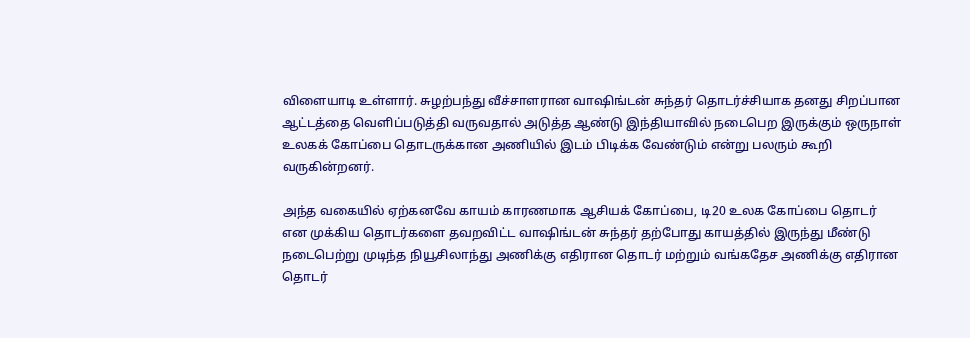விளையாடி உள்ளார். சுழற்பந்து வீச்சாளரான வாஷிங்டன் சுந்தர் தொடர்ச்சியாக தனது சிறப்பான ஆட்டத்தை வெளிப்படுத்தி வருவதால் அடுத்த ஆண்டு இந்தியாவில் நடைபெற இருக்கும் ஒருநாள் உலகக் கோப்பை தொடருக்கான அணியில் இடம் பிடிக்க வேண்டும் என்று பலரும் கூறி வருகின்றனர்.

அந்த வகையில் ஏற்கனவே காயம் காரணமாக ஆசியக் கோப்பை, டி20 உலக கோப்பை தொடர் என முக்கிய தொடர்களை தவறவிட்ட வாஷிங்டன் சுந்தர் தற்போது காயத்தில் இருந்து மீண்டு நடைபெற்று முடிந்த நியூசிலாந்து அணிக்கு எதிரான தொடர் மற்றும் வங்கதேச அணிக்கு எதிரான தொடர்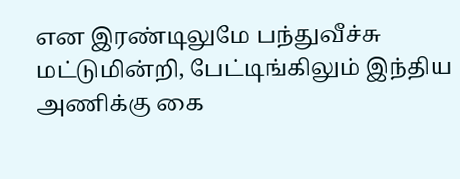என இரண்டிலுமே பந்துவீச்சு மட்டுமின்றி, பேட்டிங்கிலும் இந்திய அணிக்கு கை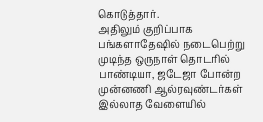கொடுத்தார்.
அதிலும் குறிப்பாக பங்களாதேஷில் நடைபெற்று முடிந்த ஒருநாள் தொடரில் பாண்டியா, ஜடேஜா போன்ற முன்னணி ஆல்ரவுண்டர்கள் இல்லாத வேளையில்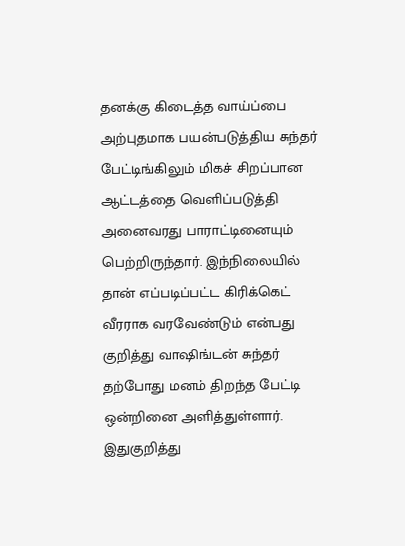தனக்கு கிடைத்த வாய்ப்பை அற்புதமாக பயன்படுத்திய சுந்தர் பேட்டிங்கிலும் மிகச் சிறப்பான ஆட்டத்தை வெளிப்படுத்தி அனைவரது பாராட்டினையும் பெற்றிருந்தார். இந்நிலையில் தான் எப்படிப்பட்ட கிரிக்கெட் வீரராக வரவேண்டும் என்பது குறித்து வாஷிங்டன் சுந்தர் தற்போது மனம் திறந்த பேட்டி ஒன்றினை அளித்துள்ளார். இதுகுறித்து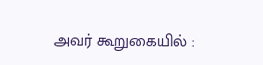அவர் கூறுகையில் :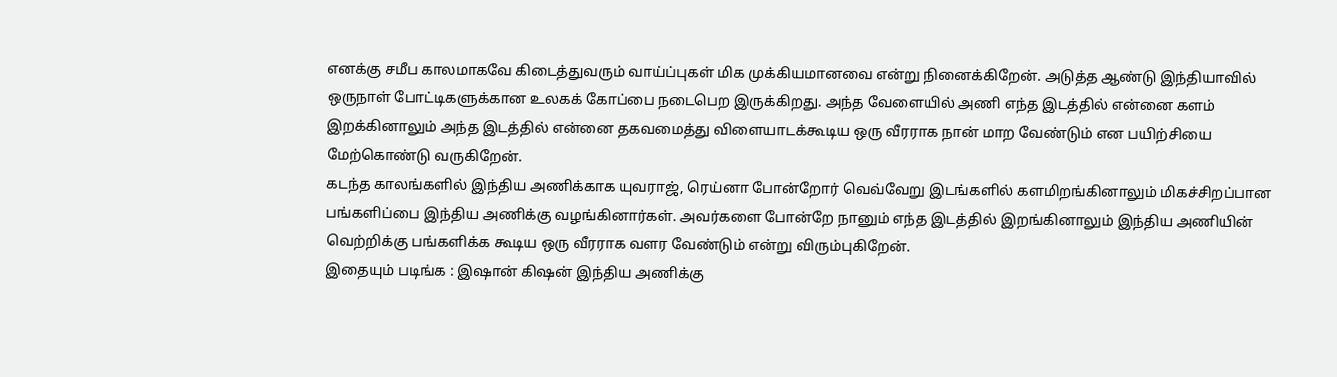எனக்கு சமீப காலமாகவே கிடைத்துவரும் வாய்ப்புகள் மிக முக்கியமானவை என்று நினைக்கிறேன். அடுத்த ஆண்டு இந்தியாவில் ஒருநாள் போட்டிகளுக்கான உலகக் கோப்பை நடைபெற இருக்கிறது. அந்த வேளையில் அணி எந்த இடத்தில் என்னை களம் இறக்கினாலும் அந்த இடத்தில் என்னை தகவமைத்து விளையாடக்கூடிய ஒரு வீரராக நான் மாற வேண்டும் என பயிற்சியை மேற்கொண்டு வருகிறேன்.
கடந்த காலங்களில் இந்திய அணிக்காக யுவராஜ், ரெய்னா போன்றோர் வெவ்வேறு இடங்களில் களமிறங்கினாலும் மிகச்சிறப்பான பங்களிப்பை இந்திய அணிக்கு வழங்கினார்கள். அவர்களை போன்றே நானும் எந்த இடத்தில் இறங்கினாலும் இந்திய அணியின் வெற்றிக்கு பங்களிக்க கூடிய ஒரு வீரராக வளர வேண்டும் என்று விரும்புகிறேன்.
இதையும் படிங்க : இஷான் கிஷன் இந்திய அணிக்கு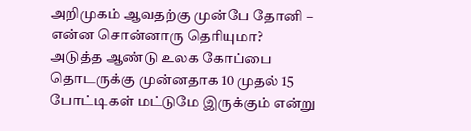அறிமுகம் ஆவதற்கு முன்பே தோனி – என்ன சொன்னாரு தெரியுமா?
அடுத்த ஆண்டு உலக கோப்பை தொடருக்கு முன்னதாக 10 முதல் 15 போட்டிகள் மட்டுமே இருக்கும் என்று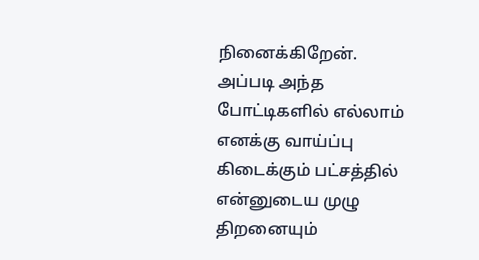நினைக்கிறேன். அப்படி அந்த போட்டிகளில் எல்லாம் எனக்கு வாய்ப்பு கிடைக்கும் பட்சத்தில் என்னுடைய முழு திறனையும்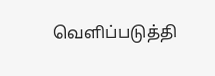வெளிப்படுத்தி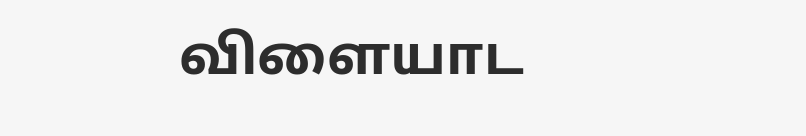விளையாட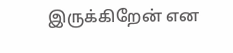இருக்கிறேன் என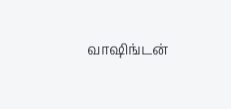வாஷிங்டன்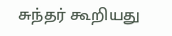சுந்தர் கூறியது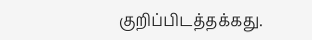குறிப்பிடத்தக்கது.